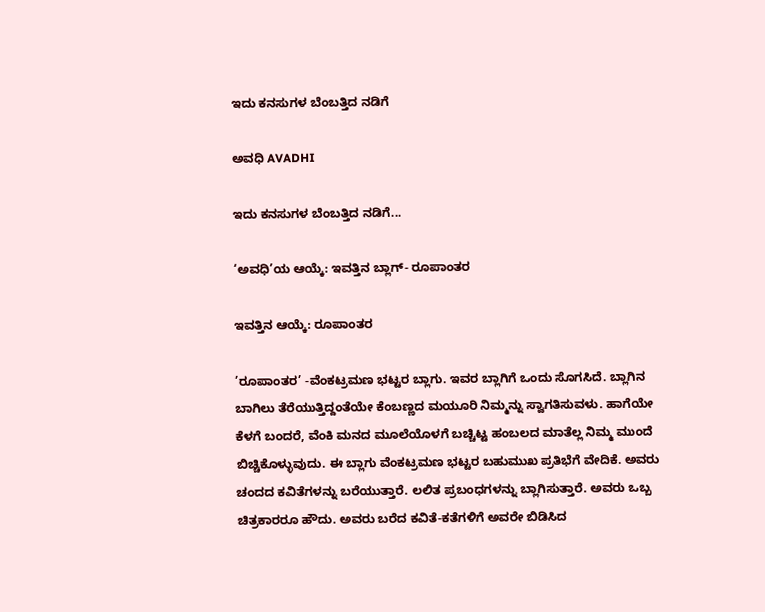ಇದು ಕನಸುಗಳ ಬೆಂಬತ್ತಿದ ನಡಿಗೆ‍

ಅವಧಿ AVADHI

ಇದು ಕನಸುಗಳ ಬೆಂಬತ್ತಿದ ನಡಿಗೆ...

‘ಅವಧಿ’ಯ ಆಯ್ಕೆ: ಇವತ್ತಿನ ಬ್ಲಾಗ್- ರೂಪಾಂತರ

ಇವತ್ತಿನ ಆಯ್ಕೆ: ರೂಪಾಂತರ

’ರೂಪಾಂತರ’ -ವೆಂಕಟ್ರಮಣ ಭಟ್ಟರ ಬ್ಲಾಗು. ಇವರ ಬ್ಲಾಗಿಗೆ ಒಂದು ಸೊಗಸಿದೆ. ಬ್ಲಾಗಿನ ಬಾಗಿಲು ತೆರೆಯುತ್ತಿದ್ದಂತೆಯೇ ಕೆಂಬಣ್ಣದ ಮಯೂರಿ ನಿಮ್ಮನ್ನು ಸ್ವಾಗತಿಸುವಳು. ಹಾಗೆಯೇ ಕೆಳಗೆ ಬಂದರೆ, ವೆಂಕಿ ಮನದ ಮೂಲೆಯೊಳಗೆ ಬಚ್ಚಿಟ್ಟ ಹಂಬಲದ ಮಾತೆಲ್ಲ ನಿಮ್ಮ ಮುಂದೆ ಬಿಚ್ಚಿಕೊಳ್ಳುವುದು. ಈ ಬ್ಲಾಗು ವೆಂಕಟ್ರಮಣ ಭಟ್ಟರ ಬಹುಮುಖ ಪ್ರತಿಭೆಗೆ ವೇದಿಕೆ. ಅವರು ಚಂದದ ಕವಿತೆಗಳನ್ನು ಬರೆಯುತ್ತಾರೆ. ಲಲಿತ ಪ್ರಬಂಧಗಳನ್ನು ಬ್ಲಾಗಿಸುತ್ತಾರೆ. ಅವರು ಒಬ್ಬ ಚಿತ್ರಕಾರರೂ ಹೌದು. ಅವರು ಬರೆದ ಕವಿತೆ-ಕತೆಗಳಿಗೆ ಅವರೇ ಬಿಡಿಸಿದ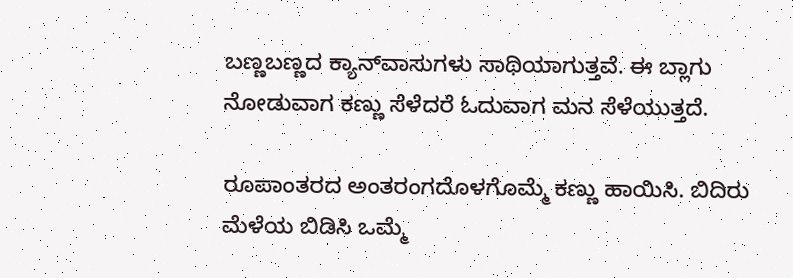ಬಣ್ಣಬಣ್ಣದ ಕ್ಯಾನ್‌ವಾಸುಗಳು ಸಾಥಿಯಾಗುತ್ತವೆ. ಈ ಬ್ಲಾಗು ನೋಡುವಾಗ ಕಣ್ಣು ಸೆಳೆದರೆ ಓದುವಾಗ ಮನ ಸೆಳೆಯುತ್ತದೆ.

ರೂಪಾಂತರದ ಅಂತರಂಗದೊಳಗೊಮ್ಮೆ ಕಣ್ಣು ಹಾಯಿಸಿ. ಬಿದಿರು ಮೆಳೆಯ ಬಿಡಿಸಿ ಒಮ್ಮೆ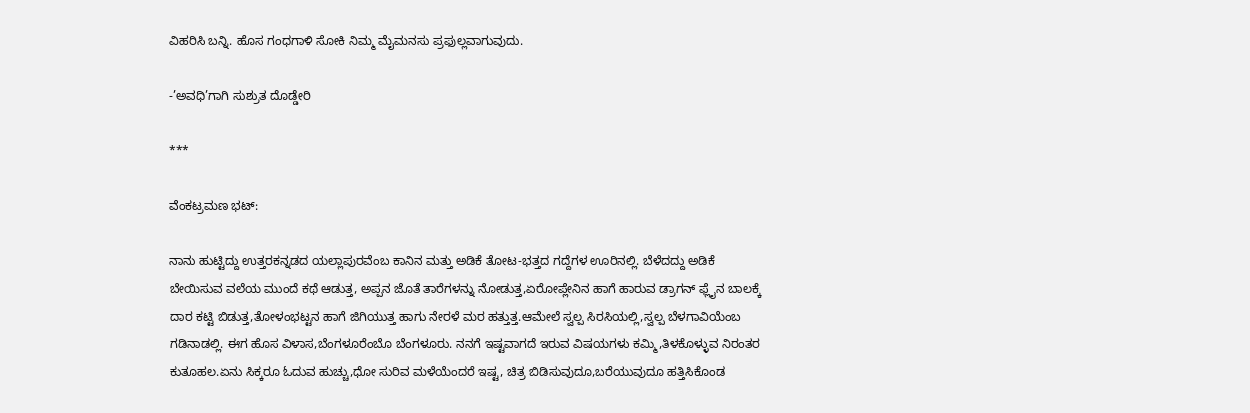ವಿಹರಿಸಿ ಬನ್ನಿ. ಹೊಸ ಗಂಧಗಾಳಿ ಸೋಕಿ ನಿಮ್ಮ ಮೈಮನಸು ಪ್ರಫುಲ್ಲವಾಗುವುದು.

-’ಅವಧಿ’ಗಾಗಿ ಸುಶ್ರುತ ದೊಡ್ಡೇರಿ

***

ವೆಂಕಟ್ರಮಣ ಭಟ್:

ನಾನು ಹುಟ್ಟಿದ್ದು ಉತ್ತರಕನ್ನಡದ ಯಲ್ಲಾಪುರವೆಂಬ ಕಾನಿನ ಮತ್ತು ಅಡಿಕೆ ತೋಟ-ಭತ್ತದ ಗದ್ದೆಗಳ ಊರಿನಲ್ಲಿ. ಬೆಳೆದದ್ದು ಅಡಿಕೆ ಬೇಯಿಸುವ ವಲೆಯ ಮುಂದೆ ಕಥೆ ಆಡುತ್ತ, ಅಪ್ಪನ ಜೊತೆ ತಾರೆಗಳನ್ನು ನೋಡುತ್ತ,ಏರೋಪ್ಲೇನಿನ ಹಾಗೆ ಹಾರುವ ಡ್ರಾಗನ್ ಫ್ಲೈನ ಬಾಲಕ್ಕೆ ದಾರ ಕಟ್ಟಿ ಬಿಡುತ್ತ,ತೋಳಂಭಟ್ಟನ ಹಾಗೆ ಜಿಗಿಯುತ್ತ ಹಾಗು ನೇರಳೆ ಮರ ಹತ್ತುತ್ತ.ಆಮೇಲೆ ಸ್ವಲ್ಪ ಸಿರಸಿಯಲ್ಲಿ,ಸ್ವಲ್ಪ ಬೆಳಗಾವಿಯೆಂಬ ಗಡಿನಾಡಲ್ಲಿ. ಈಗ ಹೊಸ ವಿಳಾಸ,ಬೆಂಗಳೂರೆಂಬೊ ಬೆಂಗಳೂರು. ನನಗೆ ಇಷ್ಟವಾಗದೆ ಇರುವ ವಿಷಯಗಳು ಕಮ್ಮಿ,ತಿಳಕೊಳ್ಳುವ ನಿರಂತರ ಕುತೂಹಲ.ಏನು ಸಿಕ್ಕರೂ ಓದುವ ಹುಚ್ಚು,ಧೋ ಸುರಿವ ಮಳೆಯೆಂದರೆ ಇಷ್ಟ, ಚಿತ್ರ ಬಿಡಿಸುವುದೂ,ಬರೆಯುವುದೂ ಹತ್ತಿಸಿಕೊಂಡ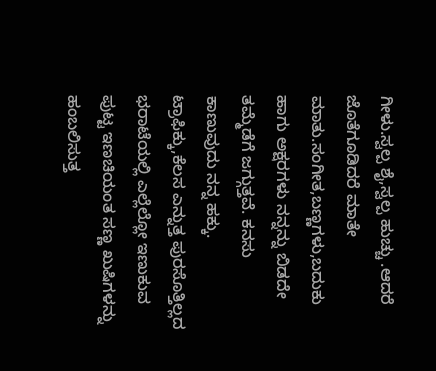ಗೀಳು.ಸ್ವಲ್ಪ ಶೈ,ಸ್ವಲ್ಪ ಹುಚ್ಚು .ಆದರೆ ಜೊತೆಗೂಡಿದರೆ ಮಾತೇ ಮಾತು.ಸಂಗೀತ,ಬಣ್ಣಗಳು,ಬದುಕು ಹಾಗು ಅಕ್ಷರಗಳು ನನ್ನನ್ನು ಬಿಡದೇ ತಮ್ಮೆಡೆಗೆ ಜಗ್ಗುತ್ತವೆ. ಕನಸು ಕಾಣುವುದು ನನ್ನ ಹಕ್ಕು. ಟ್ರಾಫಿಕ್ಕು,ಕೆಲಸ ಎನ್ನುತ್ತ ಪುರಸೊತ್ತಿಲ್ಲದ ಭರಾಟೆಯಲ್ಲಿ ಎಲ್ಲೆಲ್ಲೋ ಇಣುಕುವ ಪುಟ್ಟ ಇಣಚಿಯಂತ ಸಣ್ಣ ಖುಷಿಗಳನ್ನು ಹಂಬಲಿಸುತ್ತ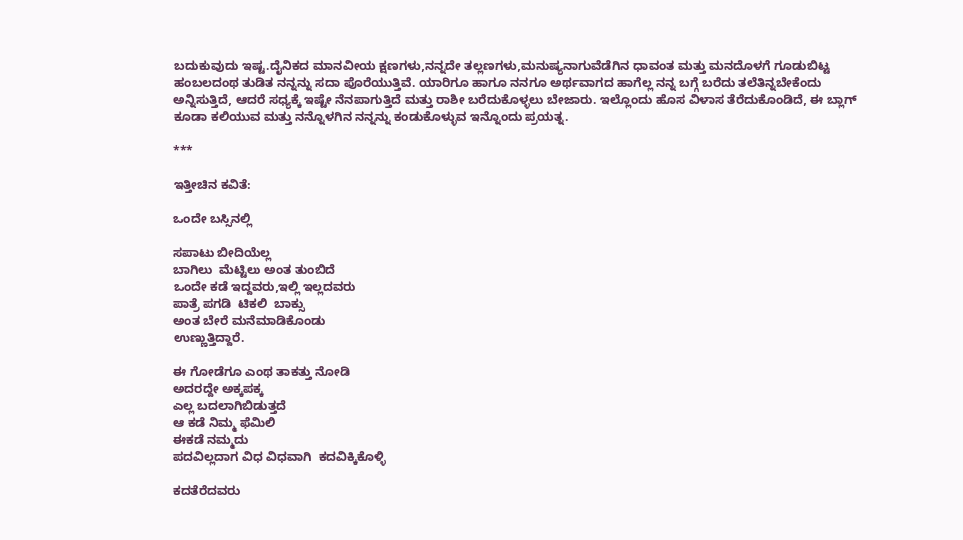ಬದುಕುವುದು ಇಷ್ಟ.ದೈನಿಕದ ಮಾನವೀಯ ಕ್ಷಣಗಳು,ನನ್ನದೇ ತಲ್ಲಣಗಳು,ಮನುಷ್ಯನಾಗುವೆಡೆಗಿನ ಧಾವಂತ ಮತ್ತು ಮನದೊಳಗೆ ಗೂಡುಬಿಟ್ಟ ಹಂಬಲದಂಥ ತುಡಿತ ನನ್ನನ್ನು ಸದಾ ಪೊರೆಯುತ್ತಿವೆ. ಯಾರಿಗೂ ಹಾಗೂ ನನಗೂ ಅರ್ಥವಾಗದ ಹಾಗೆಲ್ಲ ನನ್ನ ಬಗ್ಗೆ ಬರೆದು ತಲೆತಿನ್ನಬೇಕೆಂದು ಅನ್ನಿಸುತ್ತಿದೆ, ಆದರೆ ಸಧ್ಯಕ್ಕೆ ಇಷ್ಟೇ ನೆನಪಾಗುತ್ತಿದೆ ಮತ್ತು ರಾಶೀ ಬರೆದುಕೊಳ್ಳಲು ಬೇಜಾರು. ಇಲ್ಲೊಂದು ಹೊಸ ವಿಳಾಸ ತೆರೆದುಕೊಂಡಿದೆ, ಈ ಬ್ಲಾಗ್ ಕೂಡಾ ಕಲಿಯುವ ಮತ್ತು ನನ್ನೊಳಗಿನ ನನ್ನನ್ನು ಕಂಡುಕೊಳ್ಳುವ ಇನ್ನೊಂದು ಪ್ರಯತ್ನ.

***

ಇತ್ತೀಚಿನ ಕವಿತೆ:

ಒಂದೇ ಬಸ್ಸಿನಲ್ಲಿ

ಸಪಾಟು ಬೀದಿಯೆಲ್ಲ
ಬಾಗಿಲು  ಮೆಟ್ಟಿಲು ಅಂತ ತುಂಬಿದೆ
ಒಂದೇ ಕಡೆ ಇದ್ದವರು,ಇಲ್ಲಿ ಇಲ್ಲದವರು
ಪಾತ್ರೆ ಪಗಡಿ  ಟಿಕಲಿ  ಬಾಕ್ಸು
ಅಂತ ಬೇರೆ ಮನೆಮಾಡಿಕೊಂಡು
ಉಣ್ಣುತ್ತಿದ್ದಾರೆ.

ಈ ಗೋಡೆಗೂ ಎಂಥ ತಾಕತ್ತು ನೋಡಿ
ಅದರದ್ದೇ ಅಕ್ಕಪಕ್ಕ
ಎಲ್ಲ ಬದಲಾಗಿಬಿಡುತ್ತದೆ
ಆ ಕಡೆ ನಿಮ್ಮ ಫೆಮಿಲಿ
ಈಕಡೆ ನಮ್ಮದು
ಪದವಿಲ್ಲದಾಗ ವಿಧ ವಿಧವಾಗಿ  ಕದವಿಕ್ಕಿಕೊಳ್ಳಿ

ಕದತೆರೆದವರು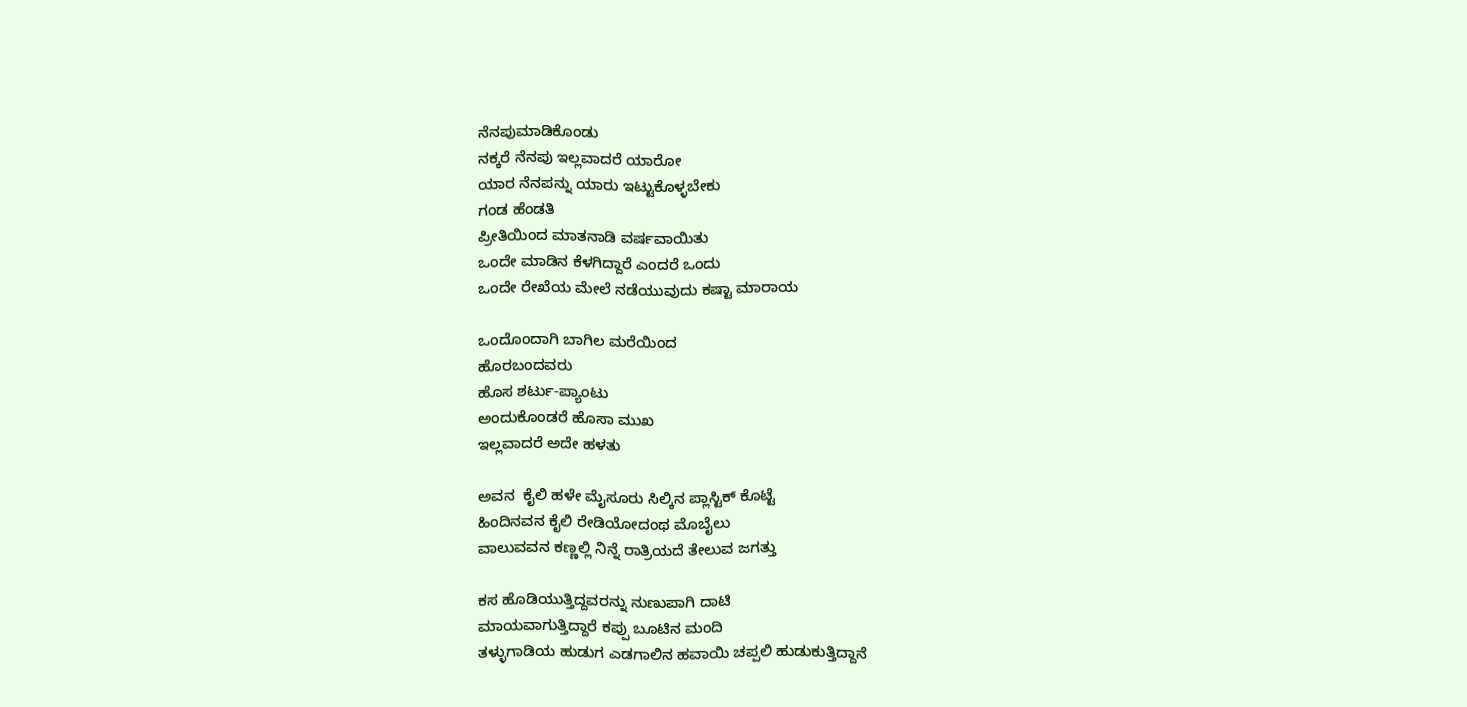ನೆನಪುಮಾಡಿಕೊಂಡು
ನಕ್ಕರೆ ನೆನಪು ಇಲ್ಲವಾದರೆ ಯಾರೋ
ಯಾರ ನೆನಪನ್ನು ಯಾರು ಇಟ್ಟುಕೊಳ್ಳಬೇಕು
ಗಂಡ ಹೆಂಡತಿ
ಪ್ರೀತಿಯಿಂದ ಮಾತನಾಡಿ ವರ್ಷವಾಯಿತು
ಒಂದೇ ಮಾಡಿನ ಕೆಳಗಿದ್ದಾರೆ ಎಂದರೆ ಒಂದು
ಒಂದೇ ರೇಖೆಯ ಮೇಲೆ ನಡೆಯುವುದು ಕಷ್ಟಾ ಮಾರಾಯ

ಒಂದೊಂದಾಗಿ ಬಾಗಿಲ ಮರೆಯಿಂದ
ಹೊರಬಂದವರು
ಹೊಸ ಶರ್ಟು-ಪ್ಯಾಂಟು
ಅಂದುಕೊಂಡರೆ ಹೊಸಾ ಮುಖ
ಇಲ್ಲವಾದರೆ ಅದೇ ಹಳತು

ಅವನ  ಕೈಲಿ ಹಳೇ ಮೈಸೂರು ಸಿಲ್ಕಿನ ಪ್ಲಾಸ್ಟಿಕ್ ಕೊಟ್ಟೆ
ಹಿಂದಿನವನ ಕೈಲಿ ರೇಡಿಯೋದಂಥ ಮೊಬೈಲು
ವಾಲುವವನ ಕಣ್ಣಲ್ಲಿ ನಿನ್ನೆ ರಾತ್ರಿಯದೆ ತೇಲುವ ಜಗತ್ತು

ಕಸ ಹೊಡಿಯುತ್ತಿದ್ದವರನ್ನು ನುಣುಪಾಗಿ ದಾಟಿ
ಮಾಯವಾಗುತ್ತಿದ್ದಾರೆ ಕಪ್ಪು ಬೂಟಿನ ಮಂದಿ
ತಳ್ಳುಗಾಡಿಯ ಹುಡುಗ ಎಡಗಾಲಿನ ಹವಾಯಿ ಚಪ್ಪಲಿ ಹುಡುಕುತ್ತಿದ್ದಾನೆ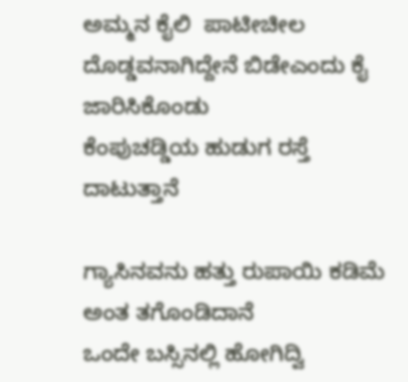ಅಮ್ಮನ ಕೈಲಿ  ಪಾಟೀಚೀಲ
ದೊಡ್ಡವನಾಗಿದ್ದೇನೆ ಬಿಡೇಎಂದು ಕೈ ಜಾರಿಸಿಕೊಂಡು
ಕೆಂಪುಚಡ್ಡಿಯ ಹುಡುಗ ರಸ್ತೆ ದಾಟುತ್ತಾನೆ

ಗ್ಯಾಸಿನವನು ಹತ್ತು ರುಪಾಯಿ ಕಡಿಮೆ ಅಂತ ತಗೊಂಡಿದಾನೆ
ಒಂದೇ ಬಸ್ಸಿನಲ್ಲಿ ಹೋಗಿದ್ವಿ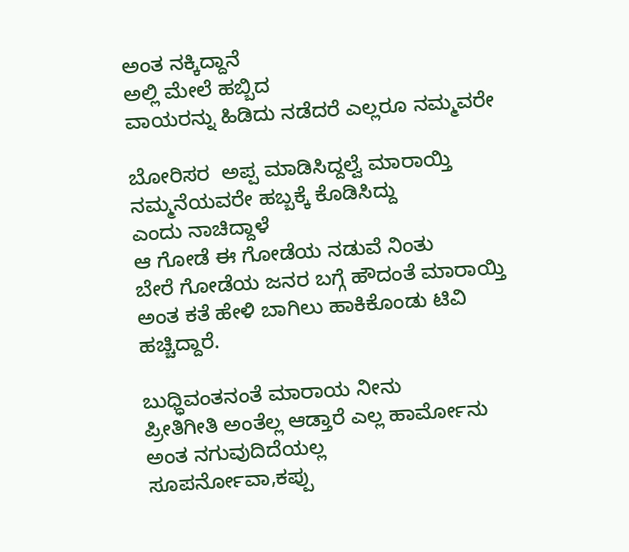ಅಂತ ನಕ್ಕಿದ್ದಾನೆ
ಅಲ್ಲಿ ಮೇಲೆ ಹಬ್ಬಿದ
ವಾಯರನ್ನು ಹಿಡಿದು ನಡೆದರೆ ಎಲ್ಲರೂ ನಮ್ಮವರೇ

ಬೋರಿಸರ  ಅಪ್ಪ ಮಾಡಿಸಿದ್ದಲ್ವೆ ಮಾರಾಯ್ತಿ
ನಮ್ಮನೆಯವರೇ ಹಬ್ಬಕ್ಕೆ ಕೊಡಿಸಿದ್ದು
ಎಂದು ನಾಚಿದ್ದಾಳೆ
ಆ ಗೋಡೆ ಈ ಗೋಡೆಯ ನಡುವೆ ನಿಂತು
ಬೇರೆ ಗೋಡೆಯ ಜನರ ಬಗ್ಗೆ ಹೌದಂತೆ ಮಾರಾಯ್ತಿ
ಅಂತ ಕತೆ ಹೇಳಿ ಬಾಗಿಲು ಹಾಕಿಕೊಂಡು ಟಿವಿ ಹಚ್ಚಿದ್ದಾರೆ.

ಬುಧ್ಧಿವಂತನಂತೆ ಮಾರಾಯ ನೀನು
ಪ್ರೀತಿಗೀತಿ ಅಂತೆಲ್ಲ ಆಡ್ತಾರೆ ಎಲ್ಲ ಹಾರ್ಮೋನು
ಅಂತ ನಗುವುದಿದೆಯಲ್ಲ
ಸೂಪರ್ನೋವಾ,ಕಪ್ಪು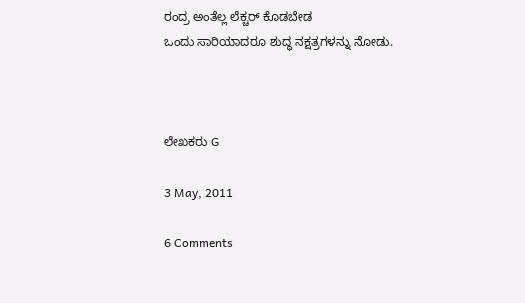ರಂದ್ರ ಅಂತೆಲ್ಲ ಲೆಕ್ಚರ್ ಕೊಡಬೇಡ
ಒಂದು ಸಾರಿಯಾದರೂ ಶುದ್ಧ ನಕ್ಷತ್ರಗಳನ್ನು ನೋಡು.



ಲೇಖಕರು G

3 May, 2011

6 Comments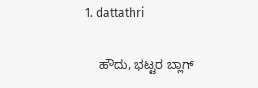1. dattathri

    ಹೌದು, ಭಟ್ಟರ ಬ್ಲಾಗ್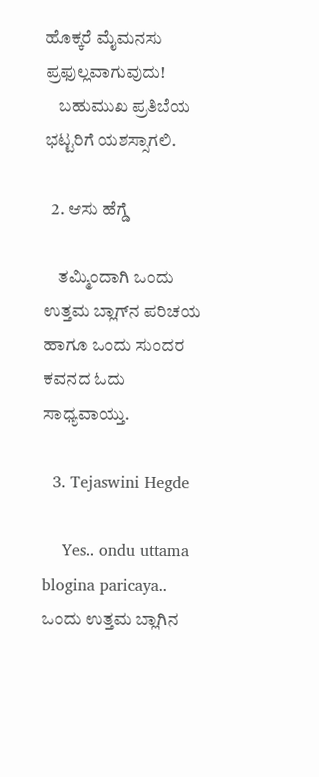ಹೊಕ್ಕರೆ ಮೈಮನಸು ಪ್ರಫುಲ್ಲವಾಗುವುದು!
    ಬಹುಮುಖ ಪ್ರತಿಬೆಯ ಭಟ್ಟರಿಗೆ ಯಶಸ್ಸಾಗಲಿ.

  2. ಆಸು ಹೆಗ್ಡೆ

    ತಮ್ಮಿಂದಾಗಿ ಒಂದು ಉತ್ತಮ ಬ್ಲಾಗ್‍ನ ಪರಿಚಯ ಹಾಗೂ ಒಂದು ಸುಂದರ ಕವನದ ಓದು ಸಾಧ್ಯವಾಯ್ತು.

  3. Tejaswini Hegde

    Yes.. ondu uttama blogina paricaya.. ಒಂದು ಉತ್ತಮ ಬ್ಲಾಗಿನ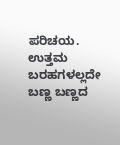ಪರಿಚಯ. ಉತ್ತಮ ಬರಹಗಳಲ್ಲದೇ ಬಣ್ಣ ಬಣ್ಣದ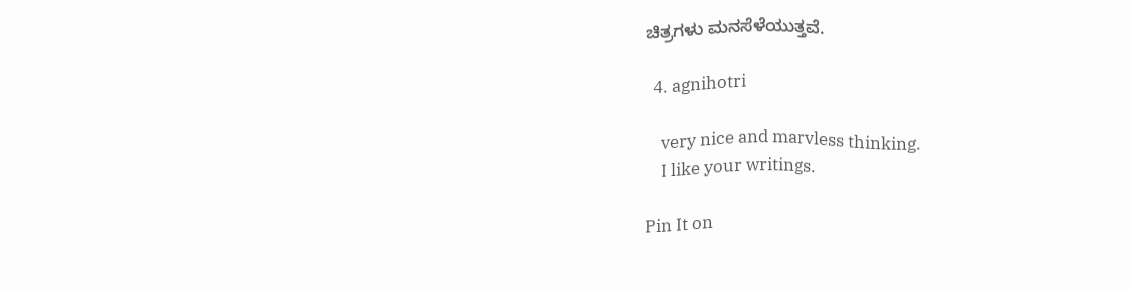ಚಿತ್ರಗಳು ಮನಸೆಳೆಯುತ್ತವೆ.

  4. agnihotri

    very nice and marvless thinking.
    I like your writings.

Pin It on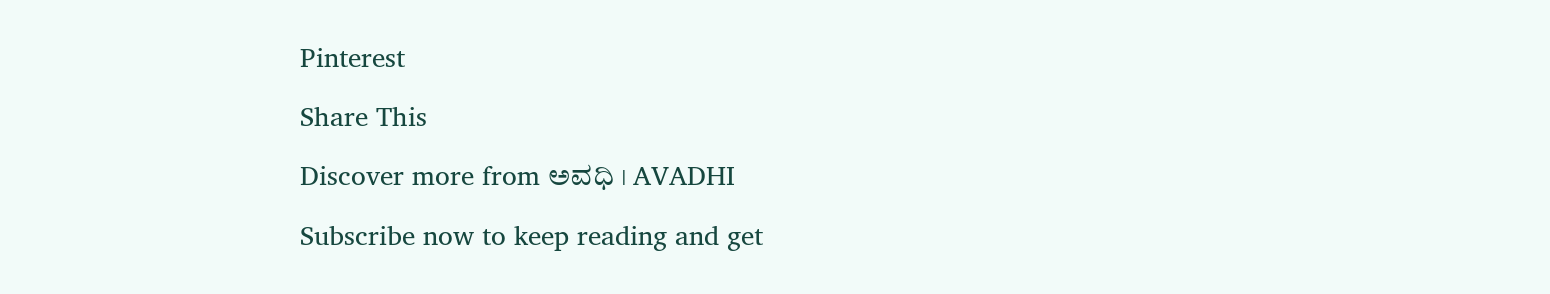Pinterest

Share This

Discover more from ಅವಧಿ । AVADHI

Subscribe now to keep reading and get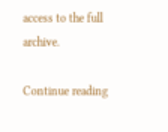access to the full archive.

Continue reading